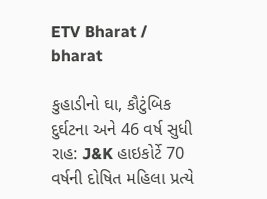ETV Bharat / bharat

કુહાડીનો ઘા, કૌટુંબિક દુર્ઘટના અને 46 વર્ષ સુધી રાહ: J&K હાઇકોર્ટે 70 વર્ષની દોષિત મહિલા પ્રત્યે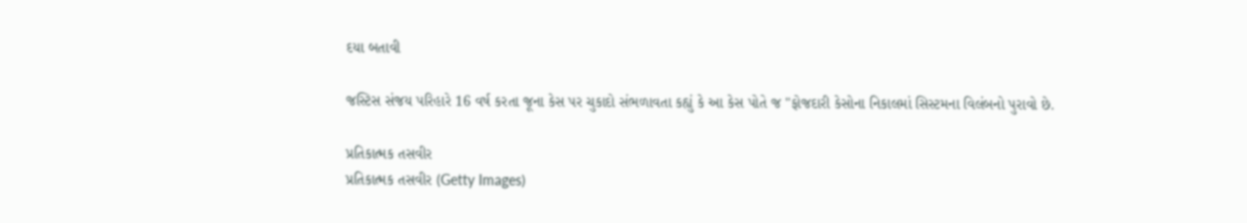દયા બતાવી

જસ્ટિસ સંજય પરિહારે 16 વર્ષ કરતા જૂના કેસ પર ચુકાદો સંભળાવતા કહ્યું કે આ કેસ પોતે જ "ફોજદારી કેસોના નિકાલમાં સિસ્ટમના વિલંબનો પુરાવો છે.

પ્રતિકાત્મક તસવીર
પ્રતિકાત્મક તસવીર (Getty Images)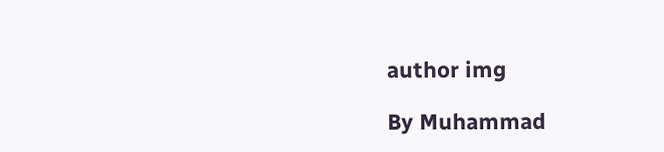author img

By Muhammad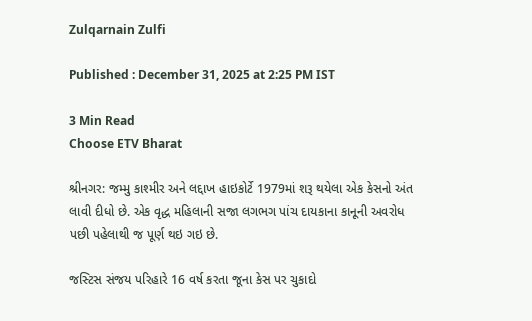Zulqarnain Zulfi

Published : December 31, 2025 at 2:25 PM IST

3 Min Read
Choose ETV Bharat

શ્રીનગર: જમ્મુ કાશ્મીર અને લદ્દાખ હાઇકોર્ટે 1979માં શરૂ થયેલા એક કેસનો અંત લાવી દીધો છે. એક વૃદ્ધ મહિલાની સજા લગભગ પાંચ દાયકાના કાનૂની અવરોધ પછી પહેલાથી જ પૂર્ણ થઇ ગઇ છે.

જસ્ટિસ સંજય પરિહારે 16 વર્ષ કરતા જૂના કેસ પર ચુકાદો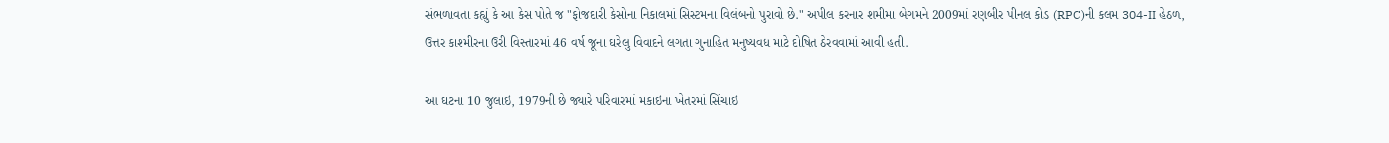સંભળાવતા કહ્યું કે આ કેસ પોતે જ "ફોજદારી કેસોના નિકાલમાં સિસ્ટમના વિલંબનો પુરાવો છે." અપીલ કરનાર શમીમા બેગમને 2009માં રણબીર પીનલ કોડ (RPC)ની કલમ 304-II હેઠળ, ઉત્તર કાશ્મીરના ઉરી વિસ્તારમાં 46 વર્ષ જૂના ઘરેલુ વિવાદને લગતા ગુનાહિત મનુષ્યવધ માટે દોષિત ઠેરવવામાં આવી હતી.

આ ઘટના 10 જુલાઇ, 1979ની છે જ્યારે પરિવારમાં મકાઇના ખેતરમાં સિંચાઇ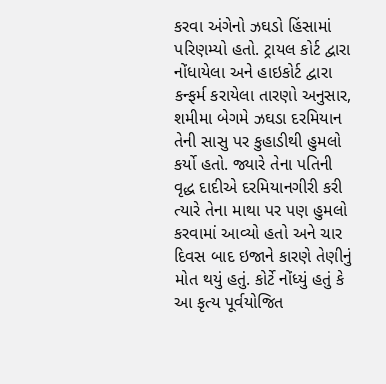કરવા અંગેનો ઝઘડો હિંસામાં પરિણમ્યો હતો. ટ્રાયલ કોર્ટ દ્વારા નોંધાયેલા અને હાઇકોર્ટ દ્વારા કન્ફર્મ કરાયેલા તારણો અનુસાર, શમીમા બેગમે ઝઘડા દરમિયાન તેની સાસુ પર કુહાડીથી હુમલો કર્યો હતો. જ્યારે તેના પતિની વૃદ્ધ દાદીએ દરમિયાનગીરી કરી ત્યારે તેના માથા પર પણ હુમલો કરવામાં આવ્યો હતો અને ચાર દિવસ બાદ ઇજાને કારણે તેણીનું મોત થયું હતું. કોર્ટે નોંધ્યું હતું કે આ કૃત્ય પૂર્વયોજિત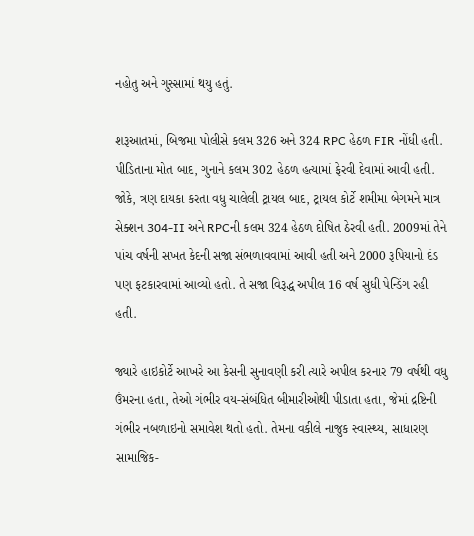નહોતુ અને ગુસ્સામાં થયુ હતું.

શરૂઆતમાં, બિજમા પોલીસે કલમ 326 અને 324 RPC હેઠળ FIR નોંધી હતી. પીડિતાના મોત બાદ, ગુનાને કલમ 302 હેઠળ હત્યામાં ફેરવી દેવામાં આવી હતી. જોકે, ત્રણ દાયકા કરતા વધુ ચાલેલી ટ્રાયલ બાદ, ટ્રાયલ કોર્ટે શમીમા બેગમને માત્ર સેક્શન 304-II અને RPCની કલમ 324 હેઠળ દોષિત ઠેરવી હતી. 2009માં તેને પાંચ વર્ષની સખત કેદની સજા સંભળાવવામાં આવી હતી અને 2000 રૂપિયાનો દંડ પણ ફટકારવામાં આવ્યો હતો. તે સજા વિરૂદ્ધ અપીલ 16 વર્ષ સુધી પેન્ડિંગ રહી હતી.

જ્યારે હાઇકોર્ટે આખરે આ કેસની સુનાવણી કરી ત્યારે અપીલ કરનાર 79 વર્ષથી વધુ ઉંમરના હતા, તેઓ ગંભીર વય-સંબંધિત બીમારીઓથી પીડાતા હતા, જેમાં દ્રષ્ટિની ગંભીર નબળાઇનો સમાવેશ થતો હતો. તેમના વકીલે નાજુક સ્વાસ્થ્ય, સાધારણ સામાજિક-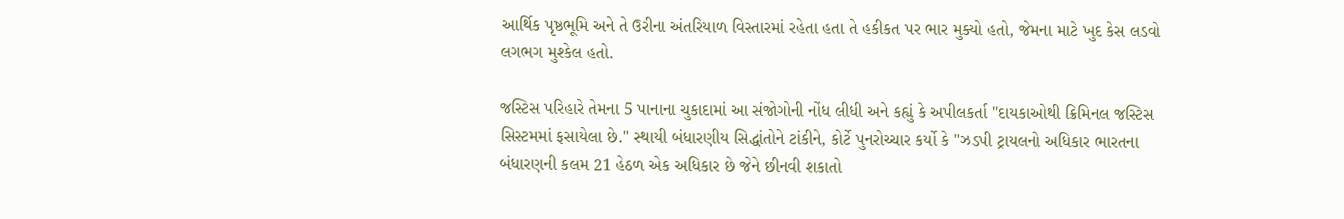આર્થિક પૃષ્ઠભૂમિ અને તે ઉરીના અંતરિયાળ વિસ્તારમાં રહેતા હતા તે હકીકત પર ભાર મુક્યો હતો, જેમના માટે ખુદ કેસ લડવો લગભગ મુશ્કેલ હતો.

જસ્ટિસ પરિહારે તેમના 5 પાનાના ચુકાદામાં આ સંજોગોની નોંધ લીધી અને કહ્યું કે અપીલકર્તા "દાયકાઓથી ક્રિમિનલ જસ્ટિસ સિસ્ટમમાં ફસાયેલા છે." સ્થાયી બંધારણીય સિદ્ધાંતોને ટાંકીને, કોર્ટે પુનરોચ્ચાર કર્યો કે "ઝડપી ટ્રાયલનો અધિકાર ભારતના બંધારણની કલમ 21 હેઠળ એક અધિકાર છે જેને છીનવી શકાતો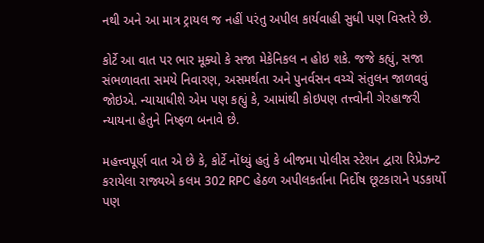નથી અને આ માત્ર ટ્રાયલ જ નહીં પરંતુ અપીલ કાર્યવાહી સુધી પણ વિસ્તરે છે.

કોર્ટે આ વાત પર ભાર મૂક્યો કે સજા મેકેનિકલ ન હોઇ શકે. જજે કહ્યું, સજા સંભળાવતા સમયે નિવારણ, અસમર્થતા અને પુનર્વસન વચ્ચે સંતુલન જાળવવું જોઇએ. ન્યાયાધીશે એમ પણ કહ્યું કે, આમાંથી કોઇપણ તત્ત્વોની ગેરહાજરી ન્યાયના હેતુને નિષ્ફળ બનાવે છે.

મહત્ત્વપૂર્ણ વાત એ છે કે, કોર્ટે નોંધ્યું હતું કે બીજમા પોલીસ સ્ટેશન દ્વારા રિપ્રેઝન્ટ કરાયેલા રાજ્યએ કલમ 302 RPC હેઠળ અપીલકર્તાના નિર્દોષ છૂટકારાને પડકાર્યો પણ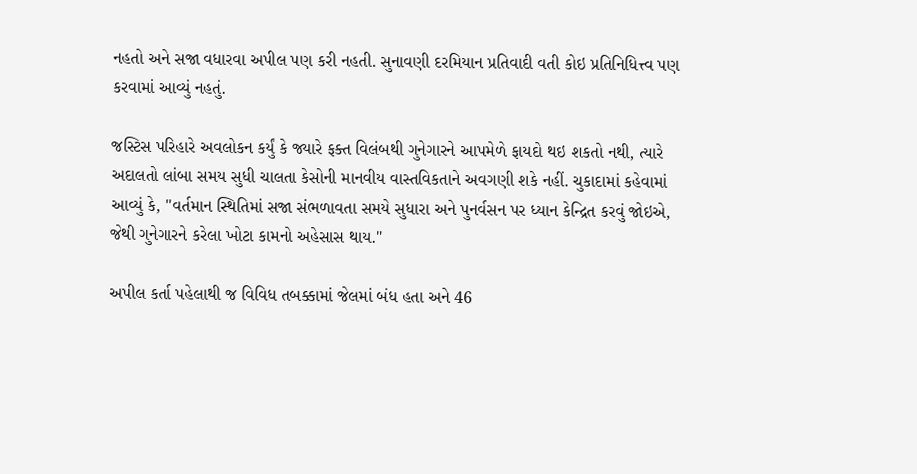નહતો અને સજા વધારવા અપીલ પણ કરી નહતી. સુનાવણી દરમિયાન પ્રતિવાદી વતી કોઇ પ્રતિનિધિત્ત્વ પણ કરવામાં આવ્યું નહતું.

જસ્ટિસ પરિહારે અવલોકન કર્યું કે જ્યારે ફક્ત વિલંબથી ગુનેગારને આપમેળે ફાયદો થઇ શકતો નથી, ત્યારે અદાલતો લાંબા સમય સુધી ચાલતા કેસોની માનવીય વાસ્તવિકતાને અવગણી શકે નહીં. ચુકાદામાં કહેવામાં આવ્યું કે, "વર્તમાન સ્થિતિમાં સજા સંભળાવતા સમયે સુધારા અને પુનર્વસન પર ધ્યાન કેન્દ્રિત કરવું જોઇએ, જેથી ગુનેગારને કરેલા ખોટા કામનો અહેસાસ થાય."

અપીલ કર્તા પહેલાથી જ વિવિધ તબક્કામાં જેલમાં બંધ હતા અને 46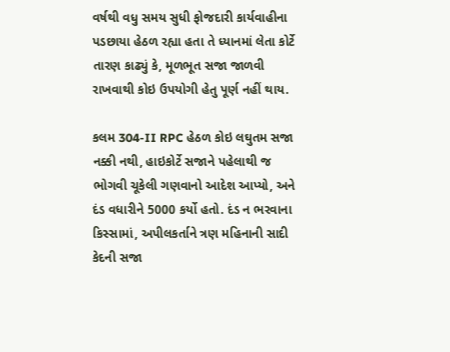વર્ષથી વધુ સમય સુધી ફોજદારી કાર્યવાહીના પડછાયા હેઠળ રહ્યા હતા તે ધ્યાનમાં લેતા કોર્ટે તારણ કાઢ્યું કે, મૂળભૂત સજા જાળવી રાખવાથી કોઇ ઉપયોગી હેતુ પૂર્ણ નહીં થાય.

કલમ 304-II RPC હેઠળ કોઇ લઘુતમ સજા નક્કી નથી, હાઇકોર્ટે સજાને પહેલાથી જ ભોગવી ચૂકેલી ગણવાનો આદેશ આપ્યો, અને દંડ વધારીને 5000 કર્યો હતો. દંડ ન ભરવાના કિસ્સામાં, અપીલકર્તાને ત્રણ મહિનાની સાદી કેદની સજા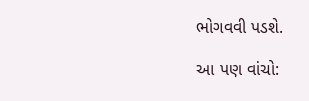ભોગવવી પડશે.

આ પણ વાંચો: